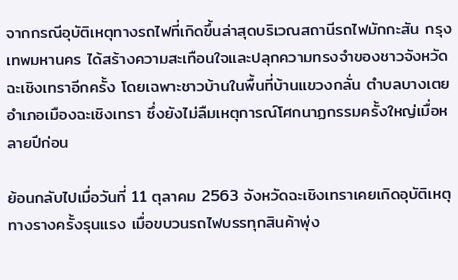จากกรณีอุบัติเหตุทางรถไฟที่เกิดขึ้นล่าสุดบริเวณสถานีรถไฟมักกะสัน กรุงเทพมหานคร ได้สร้างความสะเทือนใจและปลุกความทรงจำของชาวจังหวัดฉะเชิงเทราอีกครั้ง โดยเฉพาะชาวบ้านในพื้นที่บ้านแขวงกลั่น ตำบลบางเตย อำเภอเมืองฉะเชิงเทรา ซึ่งยังไม่ลืมเหตุการณ์โศกนาฏกรรมครั้งใหญ่เมื่อหลายปีก่อน

ย้อนกลับไปเมื่อวันที่ 11 ตุลาคม 2563 จังหวัดฉะเชิงเทราเคยเกิดอุบัติเหตุทางรางครั้งรุนแรง เมื่อขบวนรถไฟบรรทุกสินค้าพุ่ง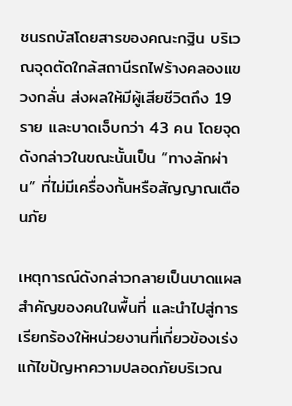ชนรถบัสโดยสารของคณะกฐิน บริเวณจุดตัดใกล้สถานีรถไฟร้างคลองแขวงกลั่น ส่งผลให้มีผู้เสียชีวิตถึง 19 ราย และบาดเจ็บกว่า 43 คน โดยจุดดังกล่าวในขณะนั้นเป็น “ทางลักผ่าน” ที่ไม่มีเครื่องกั้นหรือสัญญาณเตือนภัย

เหตุการณ์ดังกล่าวกลายเป็นบาดแผลสำคัญของคนในพื้นที่ และนำไปสู่การเรียกร้องให้หน่วยงานที่เกี่ยวข้องเร่งแก้ไขปัญหาความปลอดภัยบริเวณ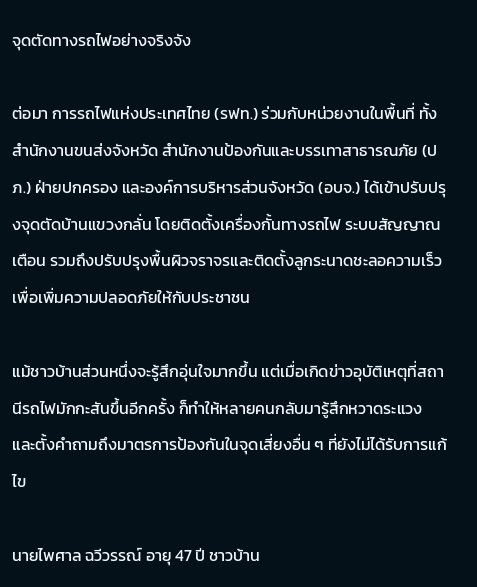จุดตัดทางรถไฟอย่างจริงจัง

ต่อมา การรถไฟแห่งประเทศไทย (รฟท.) ร่วมกับหน่วยงานในพื้นที่ ทั้งสำนักงานขนส่งจังหวัด สำนักงานป้องกันและบรรเทาสาธารณภัย (ปภ.) ฝ่ายปกครอง และองค์การบริหารส่วนจังหวัด (อบจ.) ได้เข้าปรับปรุงจุดตัดบ้านแขวงกลั่น โดยติดตั้งเครื่องกั้นทางรถไฟ ระบบสัญญาณเตือน รวมถึงปรับปรุงพื้นผิวจราจรและติดตั้งลูกระนาดชะลอความเร็ว เพื่อเพิ่มความปลอดภัยให้กับประชาชน

แม้ชาวบ้านส่วนหนึ่งจะรู้สึกอุ่นใจมากขึ้น แต่เมื่อเกิดข่าวอุบัติเหตุที่สถานีรถไฟมักกะสันขึ้นอีกครั้ง ก็ทำให้หลายคนกลับมารู้สึกหวาดระแวง และตั้งคำถามถึงมาตรการป้องกันในจุดเสี่ยงอื่น ๆ ที่ยังไม่ได้รับการแก้ไข

นายไพศาล ฉวีวรรณ์ อายุ 47 ปี ชาวบ้าน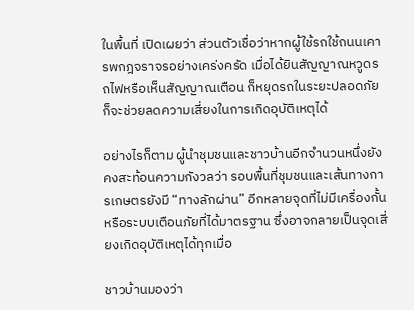ในพื้นที่ เปิดเผยว่า ส่วนตัวเชื่อว่าหากผู้ใช้รถใช้ถนนเคารพกฎจราจรอย่างเคร่งครัด เมื่อได้ยินสัญญาณหวูดรถไฟหรือเห็นสัญญาณเตือน ก็หยุดรถในระยะปลอดภัย ก็จะช่วยลดความเสี่ยงในการเกิดอุบัติเหตุได้

อย่างไรก็ตาม ผู้นำชุมชนและชาวบ้านอีกจำนวนหนึ่งยังคงสะท้อนความกังวลว่า รอบพื้นที่ชุมชนและเส้นทางการเกษตรยังมี “ทางลักผ่าน” อีกหลายจุดที่ไม่มีเครื่องกั้นหรือระบบเตือนภัยที่ได้มาตรฐาน ซึ่งอาจกลายเป็นจุดเสี่ยงเกิดอุบัติเหตุได้ทุกเมื่อ

ชาวบ้านมองว่า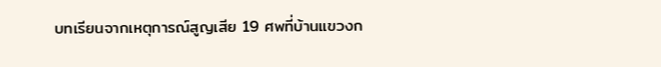บทเรียนจากเหตุการณ์สูญเสีย 19 ศพที่บ้านแขวงก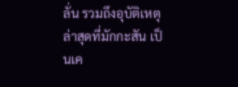ลั่น รวมถึงอุบัติเหตุล่าสุดที่มักกะสัน เป็นเค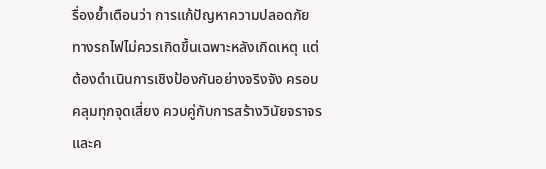รื่องย้ำเตือนว่า การแก้ปัญหาความปลอดภัยทางรถไฟไม่ควรเกิดขึ้นเฉพาะหลังเกิดเหตุ แต่ต้องดำเนินการเชิงป้องกันอย่างจริงจัง ครอบคลุมทุกจุดเสี่ยง ควบคู่กับการสร้างวินัยจราจรและค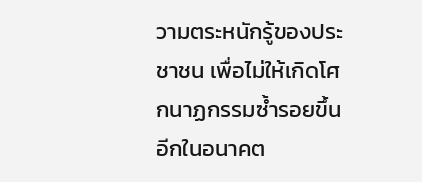วามตระหนักรู้ของประชาชน เพื่อไม่ให้เกิดโศกนาฏกรรมซ้ำรอยขึ้นอีกในอนาคต